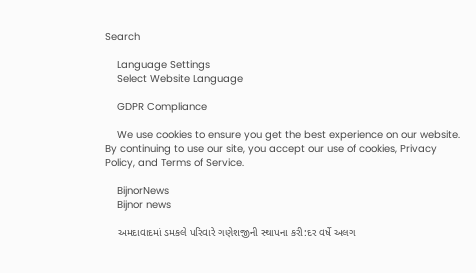Search

    Language Settings
    Select Website Language

    GDPR Compliance

    We use cookies to ensure you get the best experience on our website. By continuing to use our site, you accept our use of cookies, Privacy Policy, and Terms of Service.

    BijnorNews
    Bijnor news

    અમદાવાદમાં ડમકલે પરિવારે ગણેશજીની સ્થાપના કરી:દર વર્ષે અલગ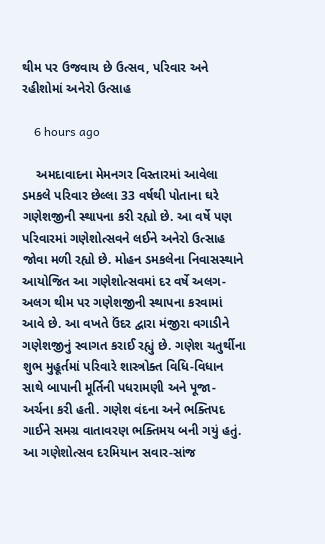થીમ પર ઉજવાય છે ઉત્સવ, પરિવાર અને રહીશોમાં અનેરો ઉત્સાહ

    6 hours ago

    અમદાવાદના મેમનગર વિસ્તારમાં આવેલા ડમકલે પરિવાર છેલ્લા 33 વર્ષથી પોતાના ઘરે ગણેશજીની સ્થાપના કરી રહ્યો છે. આ વર્ષે પણ પરિવારમાં ગણેશોત્સવને લઈને અનેરો ઉત્સાહ જોવા મળી રહ્યો છે. મોહન ડમકલેના નિવાસસ્થાને આયોજિત આ ગણેશોત્સવમાં દર વર્ષે અલગ-અલગ થીમ પર ગણેશજીની સ્થાપના કરવામાં આવે છે. આ વખતે ઉંદર દ્વારા મંજીરા વગાડીને ગણેશજીનું સ્વાગત કરાઈ રહ્યું છે. ગણેશ ચતુર્થીના શુભ મુહૂર્તમાં પરિવારે શાસ્ત્રોક્ત વિધિ-વિધાન સાથે બાપાની મૂર્તિની પધરામણી અને પૂજા-અર્ચના કરી હતી. ગણેશ વંદના અને ભક્તિપદ ગાઈને સમગ્ર વાતાવરણ ભક્તિમય બની ગયું હતું. આ ગણેશોત્સવ દરમિયાન સવાર-સાંજ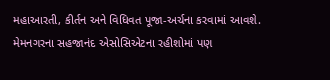મહાઆરતી, કીર્તન અને વિધિવત પૂજા-અર્ચના કરવામાં આવશે. મેમનગરના સહજાનંદ એસોસિએટના રહીશોમાં પણ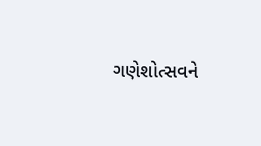ગણેશોત્સવને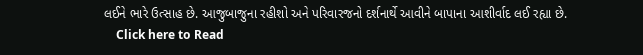લઈને ભારે ઉત્સાહ છે. આજુબાજુના રહીશો અને પરિવારજનો દર્શનાર્થે આવીને બાપાના આશીર્વાદ લઈ રહ્યા છે.
    Click here to Read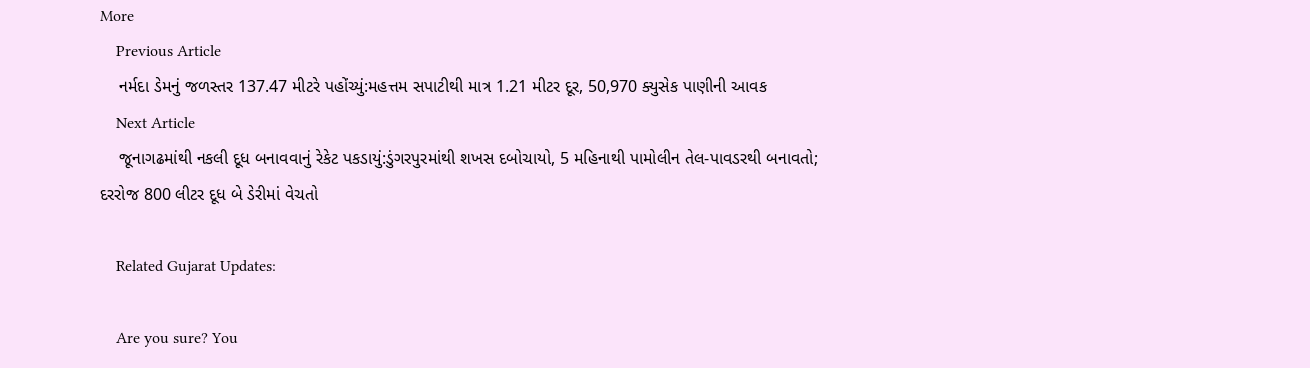More
    Previous Article
    નર્મદા ડેમનું જળસ્તર 137.47 મીટરે પહોંચ્યું:મહત્તમ સપાટીથી માત્ર 1.21 મીટર દૂર, 50,970 ક્યુસેક પાણીની આવક
    Next Article
    જૂનાગઢમાંથી નકલી દૂધ બનાવવાનું રેકેટ પકડાયું:ડુંગરપુરમાંથી શખસ દબોચાયો, 5 મહિનાથી પામોલીન તેલ-પાવડરથી બનાવતો; દરરોજ 800 લીટર દૂધ બે ડેરીમાં વેચતો

    Related Gujarat Updates:

    Are you sure? You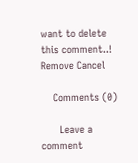want to delete this comment..! Remove Cancel

    Comments (0)

      Leave a comment